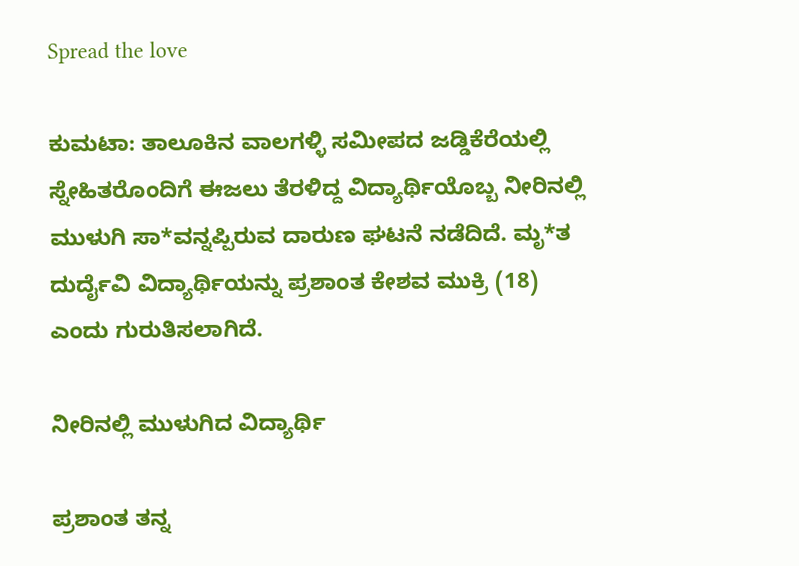Spread the love

ಕುಮಟಾ: ತಾಲೂಕಿನ ವಾಲಗಳ್ಳಿ ಸಮೀಪದ ಜಡ್ಡಿಕೆರೆಯಲ್ಲಿ ಸ್ನೇಹಿತರೊಂದಿಗೆ ಈಜಲು ತೆರಳಿದ್ದ ವಿದ್ಯಾರ್ಥಿಯೊಬ್ಬ ನೀರಿನಲ್ಲಿ ಮುಳುಗಿ ಸಾ*ವನ್ನಪ್ಪಿರುವ ದಾರುಣ ಘಟನೆ ನಡೆದಿದೆ. ಮೃ*ತ ದುರ್ದೈವಿ ವಿದ್ಯಾರ್ಥಿಯನ್ನು ಪ್ರಶಾಂತ ಕೇಶವ ಮುಕ್ರಿ (18) ಎಂದು ಗುರುತಿಸಲಾಗಿದೆ.

ನೀರಿನಲ್ಲಿ ಮುಳುಗಿದ ವಿದ್ಯಾರ್ಥಿ

ಪ್ರಶಾಂತ ತನ್ನ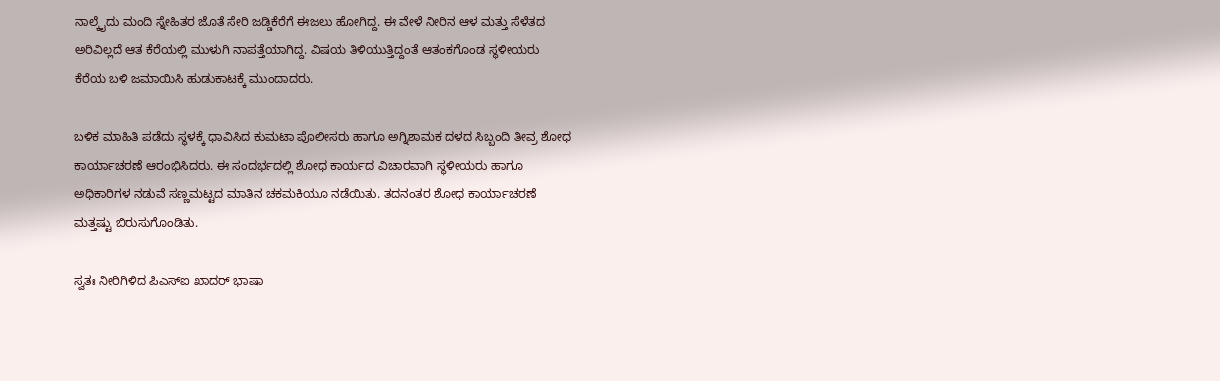ನಾಲ್ಕೈದು ಮಂದಿ ಸ್ನೇಹಿತರ ಜೊತೆ ಸೇರಿ ಜಡ್ಡಿಕೆರೆಗೆ ಈಜಲು ಹೋಗಿದ್ದ. ಈ ವೇಳೆ ನೀರಿನ ಆಳ ಮತ್ತು ಸೆಳೆತದ ಅರಿವಿಲ್ಲದೆ ಆತ ಕೆರೆಯಲ್ಲಿ ಮುಳುಗಿ ನಾಪತ್ತೆಯಾಗಿದ್ದ. ವಿಷಯ ತಿಳಿಯುತ್ತಿದ್ದಂತೆ ಆತಂಕಗೊಂಡ ಸ್ಥಳೀಯರು ಕೆರೆಯ ಬಳಿ ಜಮಾಯಿಸಿ ಹುಡುಕಾಟಕ್ಕೆ ಮುಂದಾದರು.

ಬಳಿಕ ಮಾಹಿತಿ ಪಡೆದು ಸ್ಥಳಕ್ಕೆ ಧಾವಿಸಿದ ಕುಮಟಾ ಪೊಲೀಸರು ಹಾಗೂ ಅಗ್ನಿಶಾಮಕ ದಳದ ಸಿಬ್ಬಂದಿ ತೀವ್ರ ಶೋಧ ಕಾರ್ಯಾಚರಣೆ ಆರಂಭಿಸಿದರು. ಈ ಸಂದರ್ಭದಲ್ಲಿ ಶೋಧ ಕಾರ್ಯದ ವಿಚಾರವಾಗಿ ಸ್ಥಳೀಯರು ಹಾಗೂ ಅಧಿಕಾರಿಗಳ ನಡುವೆ ಸಣ್ಣಮಟ್ಟದ ಮಾತಿನ ಚಕಮಕಿಯೂ ನಡೆಯಿತು. ತದನಂತರ ಶೋಧ ಕಾರ್ಯಾಚರಣೆ ಮತ್ತಷ್ಟು ಬಿರುಸುಗೊಂಡಿತು.

ಸ್ವತಃ ನೀರಿಗಿಳಿದ ಪಿಎಸ್‌ಐ ಖಾದರ್ ಭಾಷಾ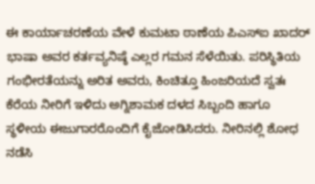ಈ ಕಾರ್ಯಾಚರಣೆಯ ವೇಳೆ ಕುಮಟಾ ಠಾಣೆಯ ಪಿಎಸ್‌ಐ ಖಾದರ್ ಭಾಷಾ ಅವರ ಕರ್ತವ್ಯನಿಷ್ಠೆ ಎಲ್ಲರ ಗಮನ ಸೆಳೆಯಿತು. ಪರಿಸ್ಥಿತಿಯ ಗಂಭೀರತೆಯನ್ನು ಅರಿತ ಅವರು, ಕಿಂಚಿತ್ತೂ ಹಿಂಜರಿಯದೆ ಸ್ವತಃ ಕೆರೆಯ ನೀರಿಗೆ ಇಳಿದು ಅಗ್ನಿಶಾಮಕ ದಳದ ಸಿಬ್ಬಂದಿ ಹಾಗೂ ಸ್ಥಳೀಯ ಈಜುಗಾರರೊಂದಿಗೆ ಕೈಜೋಡಿಸಿದರು. ನೀರಿನಲ್ಲಿ ಶೋಧ ನಡೆಸಿ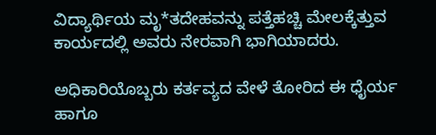ವಿದ್ಯಾರ್ಥಿಯ ಮೃ*ತದೇಹವನ್ನು ಪತ್ತೆಹಚ್ಚಿ ಮೇಲಕ್ಕೆತ್ತುವ ಕಾರ್ಯದಲ್ಲಿ ಅವರು ನೇರವಾಗಿ ಭಾಗಿಯಾದರು.

ಅಧಿಕಾರಿಯೊಬ್ಬರು ಕರ್ತವ್ಯದ ವೇಳೆ ತೋರಿದ ಈ ಧೈರ್ಯ ಹಾಗೂ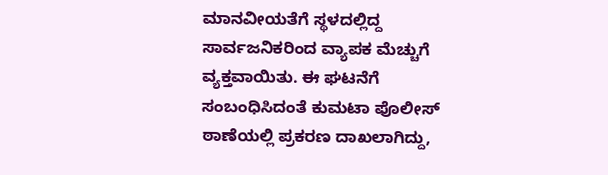ಮಾನವೀಯತೆಗೆ ಸ್ಥಳದಲ್ಲಿದ್ದ ಸಾರ್ವಜನಿಕರಿಂದ ವ್ಯಾಪಕ ಮೆಚ್ಚುಗೆ ವ್ಯಕ್ತವಾಯಿತು. ಈ ಘಟನೆಗೆ ಸಂಬಂಧಿಸಿದಂತೆ ಕುಮಟಾ ಪೊಲೀಸ್ ಠಾಣೆಯಲ್ಲಿ ಪ್ರಕರಣ ದಾಖಲಾಗಿದ್ದು,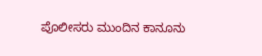ಪೊಲೀಸರು ಮುಂದಿನ ಕಾನೂನು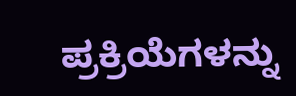ಪ್ರಕ್ರಿಯೆಗಳನ್ನು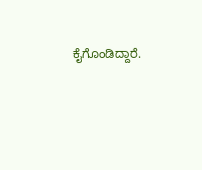ಕೈಗೊಂಡಿದ್ದಾರೆ.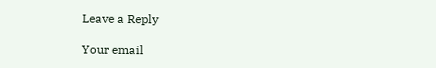Leave a Reply

Your email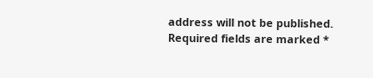address will not be published. Required fields are marked *